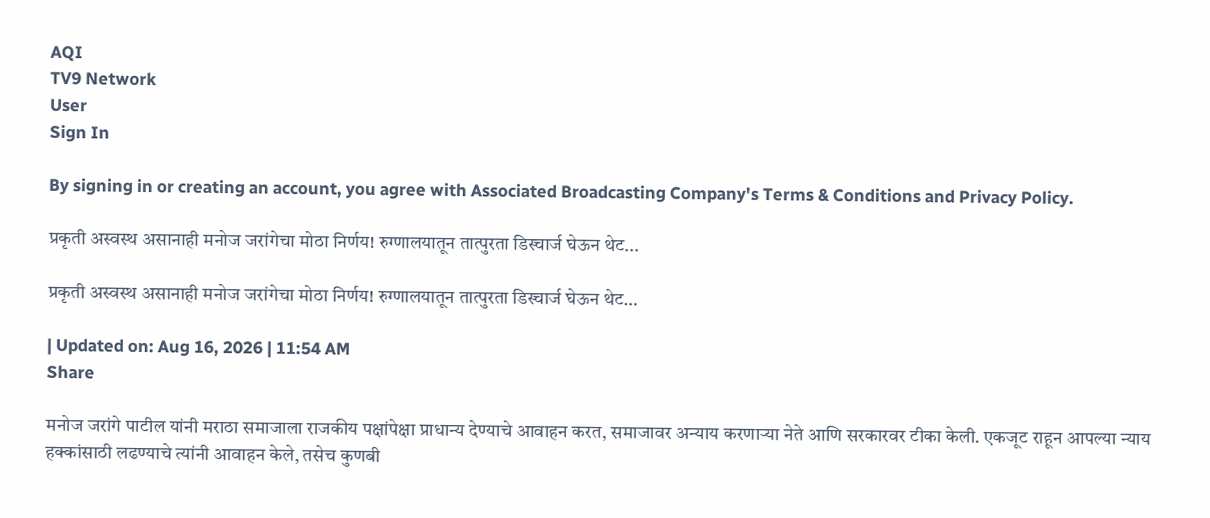AQI
TV9 Network
User
Sign In

By signing in or creating an account, you agree with Associated Broadcasting Company's Terms & Conditions and Privacy Policy.

प्रकृती अस्वस्थ असानाही मनोज जरांगेचा मोठा निर्णय! रुग्णालयातून तात्पुरता डिस्चार्ज घेऊन थेट...

प्रकृती अस्वस्थ असानाही मनोज जरांगेचा मोठा निर्णय! रुग्णालयातून तात्पुरता डिस्चार्ज घेऊन थेट…

| Updated on: Aug 16, 2026 | 11:54 AM
Share

मनोज जरांगे पाटील यांनी मराठा समाजाला राजकीय पक्षांपेक्षा प्राधान्य देण्याचे आवाहन करत, समाजावर अन्याय करणाऱ्या नेते आणि सरकारवर टीका केली. एकजूट राहून आपल्या न्याय हक्कांसाठी लढण्याचे त्यांनी आवाहन केले, तसेच कुणबी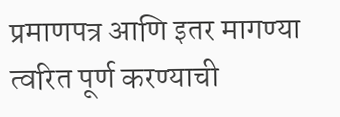प्रमाणपत्र आणि इतर मागण्या त्वरित पूर्ण करण्याची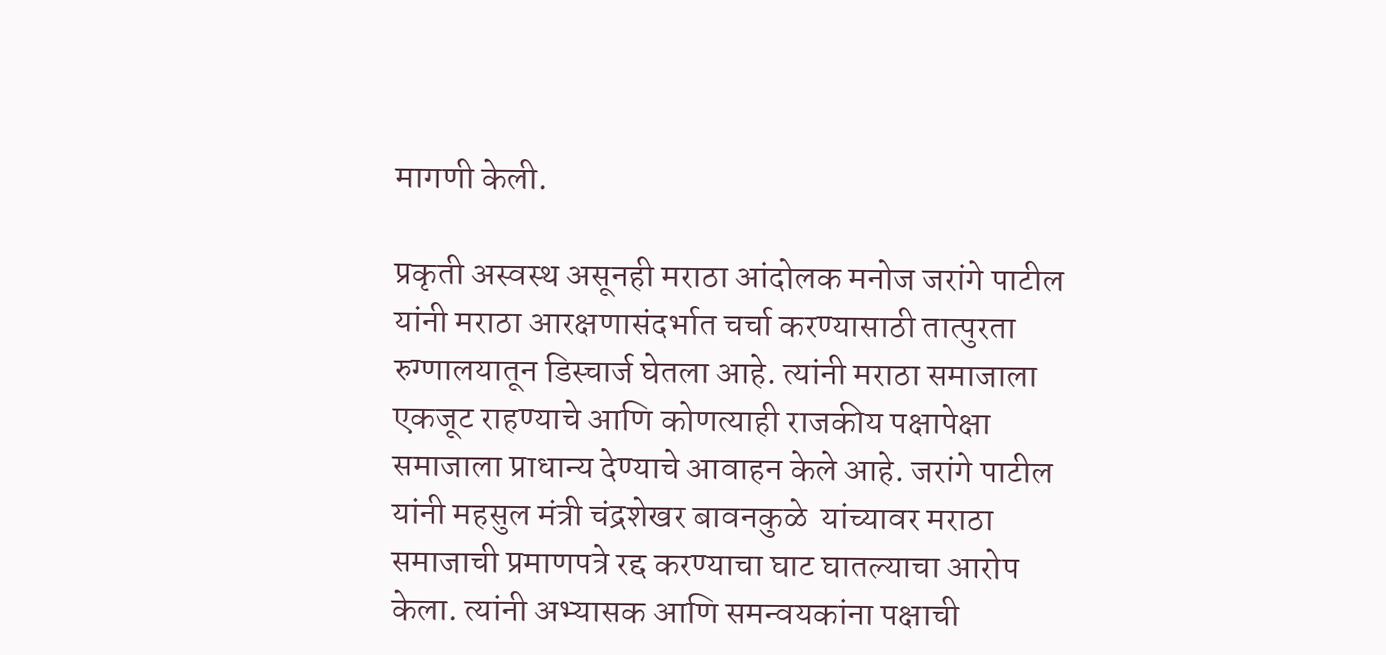मागणी केली.

प्रकृती अस्वस्थ असूनही मराठा आंदोलक मनोज जरांगे पाटील यांनी मराठा आरक्षणासंदर्भात चर्चा करण्यासाठी तात्पुरता रुग्णालयातून डिस्चार्ज घेतला आहे. त्यांनी मराठा समाजाला एकजूट राहण्याचे आणि कोणत्याही राजकीय पक्षापेक्षा समाजाला प्राधान्य देण्याचे आवाहन केले आहे. जरांगे पाटील यांनी महसुल मंत्री चंद्रशेखर बावनकुळे  यांच्यावर मराठा समाजाची प्रमाणपत्रे रद्द करण्याचा घाट घातल्याचा आरोप केला. त्यांनी अभ्यासक आणि समन्वयकांना पक्षाची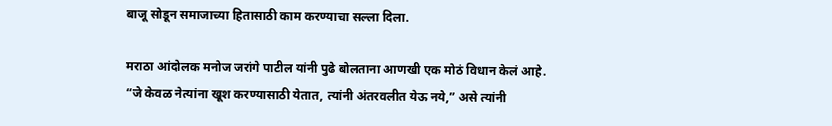बाजू सोडून समाजाच्या हितासाठी काम करण्याचा सल्ला दिला.

मराठा आंदोलक मनोज जरांगे पाटील यांनी पुढे बोलताना आणखी एक मोठं विधान केलं आहे. “जे केवळ नेत्यांना खूश करण्यासाठी येतात, त्यांनी अंतरवलीत येऊ नये,” असे त्यांनी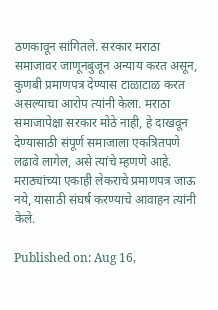ठणकावून सांगितले. सरकार मराठा समाजावर जाणूनबुजून अन्याय करत असून, कुणबी प्रमाणपत्र देण्यास टाळाटाळ करत असल्याचा आरोप त्यांनी केला. मराठा समाजापेक्षा सरकार मोठे नाही, हे दाखवून देण्यासाठी संपूर्ण समाजाला एकत्रितपणे लढावे लागेल, असे त्यांचे म्हणणे आहे. मराठ्यांच्या एकाही लेकराचे प्रमाणपत्र जाऊ नये, यासाठी संघर्ष करण्याचे आवाहन त्यांनी केले.

Published on: Aug 16,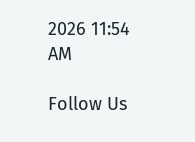2026 11:54 AM

Follow Us